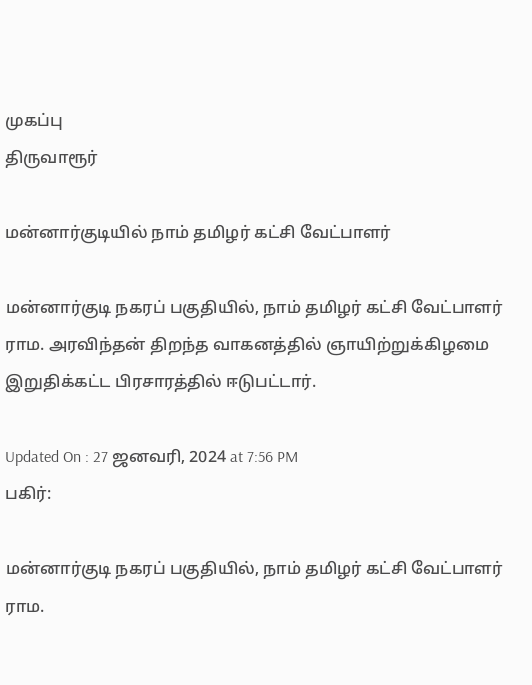முகப்பு
திருவாரூர்

மன்னார்குடியில் நாம் தமிழர் கட்சி வேட்பாளர்

மன்னார்குடி நகரப் பகுதியில், நாம் தமிழர் கட்சி வேட்பாளர் ராம. அரவிந்தன் திறந்த வாகனத்தில் ஞாயிற்றுக்கிழமை இறுதிக்கட்ட பிரசாரத்தில் ஈடுபட்டார்.

Updated On : 27 ஜனவரி, 2024 at 7:56 PM
பகிர்:

மன்னார்குடி நகரப் பகுதியில், நாம் தமிழர் கட்சி வேட்பாளர் ராம.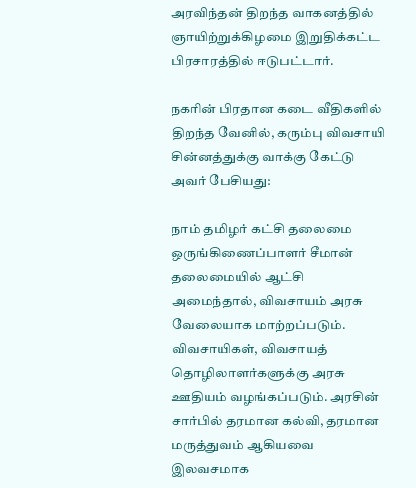அரவிந்தன் திறந்த வாகனத்தில் ஞாயிற்றுக்கிழமை இறுதிக்கட்ட பிரசாரத்தில் ஈடுபட்டார்.

நகரின் பிரதான கடை வீதிகளில் திறந்த வேனில், கரும்பு விவசாயி சின்னத்துக்கு வாக்கு கேட்டு அவர் பேசியது:

நாம் தமிழர் கட்சி தலைமை ஒருங்கிணைப்பாளர் சீமான் தலைமையில் ஆட்சி அமைந்தால், விவசாயம் அரசு வேலையாக மாற்றப்படும். விவசாயிகள், விவசாயத் தொழிலாளர்களுக்கு அரசு ஊதியம் வழங்கப்படும். அரசின் சார்பில் தரமான கல்வி, தரமான மருத்துவம் ஆகியவை இலவசமாக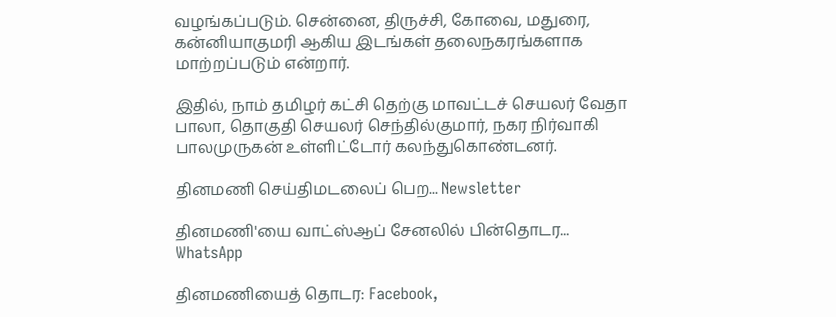வழங்கப்படும். சென்னை, திருச்சி, கோவை, மதுரை, கன்னியாகுமரி ஆகிய இடங்கள் தலைநகரங்களாக மாற்றப்படும் என்றார்.

இதில், நாம் தமிழர் கட்சி தெற்கு மாவட்டச் செயலர் வேதா பாலா, தொகுதி செயலர் செந்தில்குமார், நகர நிர்வாகி பாலமுருகன் உள்ளிட்டோர் கலந்துகொண்டனர்.

தினமணி செய்திமடலைப் பெற... Newsletter

தினமணி'யை வாட்ஸ்ஆப் சேனலில் பின்தொடர... WhatsApp

தினமணியைத் தொடர: Facebook,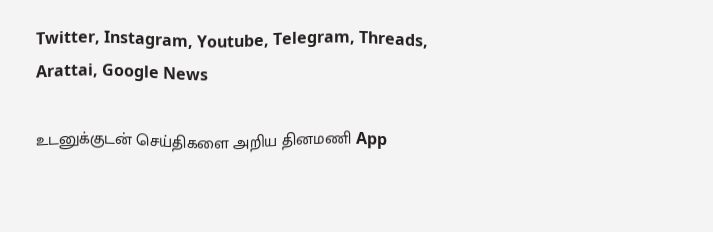Twitter, Instagram, Youtube, Telegram, Threads, Arattai, Google News

உடனுக்குடன் செய்திகளை அறிய தினமணி App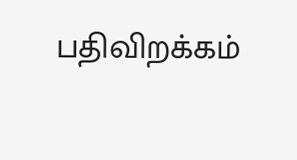பதிவிறக்கம்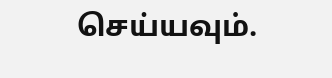செய்யவும்.